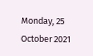Monday, 25 October 2021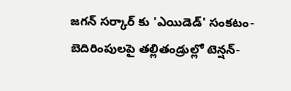జగన్ సర్కార్ కు 'ఎయిడెడ్' సంకటం- బెదిరింపులపై తల్లితండ్రుల్లో టెన్షన్-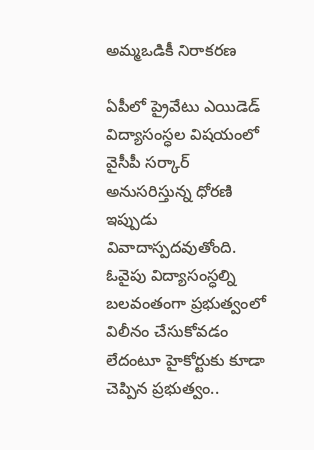అమ్మఒడికీ నిరాకరణ

ఏపీలో ప్రైవేటు ఎయిడెడ్ విద్యాసంస్ధల విషయంలో వైసీపీ సర్కార్ అనుసరిస్తున్న ధోరణి ఇప్పుడు వివాదాస్పదవుతోంది. ఓవైపు విద్యాసంస్ధల్ని బలవంతంగా ప్రభుత్వంలో విలీనం చేసుకోవడం లేదంటూ హైకోర్టుకు కూడా చెప్పిన ప్రభుత్వం..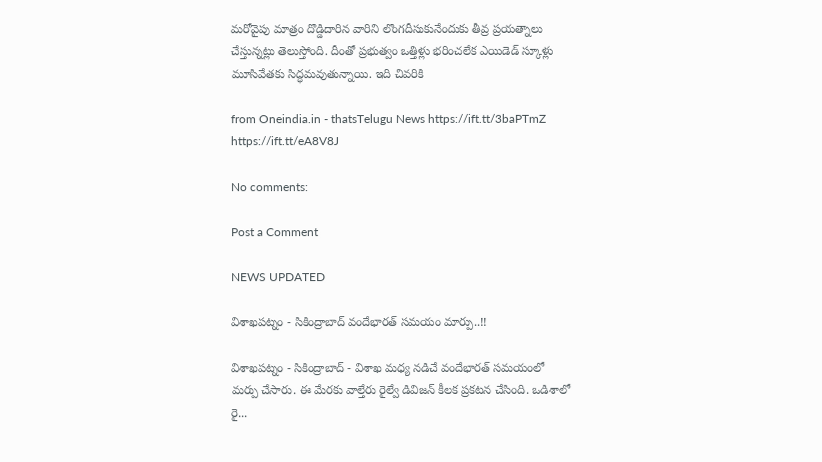మరోవైపు మాత్రం దొడ్డిదారిన వారిని లొంగదీసుకునేందుకు తీవ్ర ప్రయత్నాలు చేస్తున్నట్లు తెలుస్తోంది. దీంతో ప్రభుత్వం ఒత్తిళ్లు భరించలేక ఎయిడెడ్ స్కూళ్లు మూసివేతకు సిద్ధమవుతున్నాయి. ఇది చివరికి

from Oneindia.in - thatsTelugu News https://ift.tt/3baPTmZ
https://ift.tt/eA8V8J

No comments:

Post a Comment

NEWS UPDATED

విశాఖపట్నం - సికింద్రాబాద్ వందేభారత్ సమయం మార్పు..!!

విశాఖపట్నం - సికింద్రాబాద్ - విశాఖ మధ్య నడిచే వందేభారత్ సమయంలో మర్పు చేసారు. ఈ మేరకు వాల్తేరు రైల్వే డివిజన్ కీలక ప్రకటన చేసింది. ఒడిశాలో రై...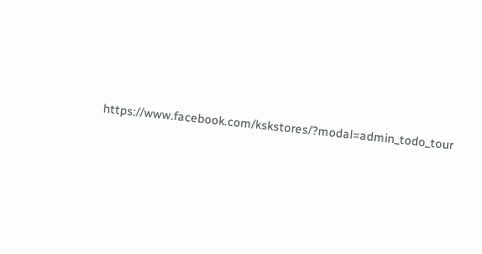https://www.facebook.com/kskstores/?modal=admin_todo_tour